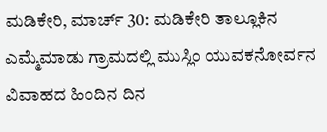ಮಡಿಕೇರಿ, ಮಾರ್ಚ್ 30: ಮಡಿಕೇರಿ ತಾಲ್ಲೂಕಿನ ಎಮ್ಮೆಮಾಡು ಗ್ರಾಮದಲ್ಲಿ ಮುಸ್ಲಿಂ ಯುವಕನೋರ್ವನ ವಿವಾಹದ ಹಿಂದಿನ ದಿನ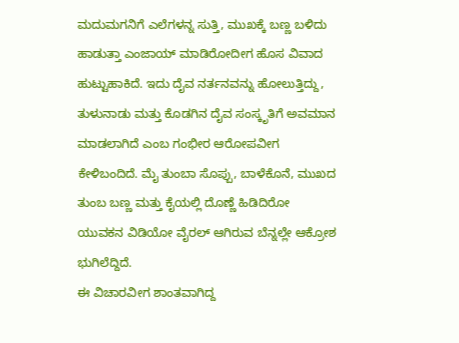ಮದುಮಗನಿಗೆ ಎಲೆಗಳನ್ನ ಸುತ್ತಿ, ಮುಖಕ್ಕೆ ಬಣ್ಣ ಬಳಿದು ಹಾಡುತ್ತಾ ಎಂಜಾಯ್ ಮಾಡಿರೋದೀಗ ಹೊಸ ವಿವಾದ ಹುಟ್ಟುಹಾಕಿದೆ. ಇದು ದೈವ ನರ್ತನವನ್ನು ಹೋಲುತ್ತಿದ್ದು, ತುಳುನಾಡು ಮತ್ತು ಕೊಡಗಿನ ದೈವ ಸಂಸ್ಕೃತಿಗೆ ಅವಮಾನ ಮಾಡಲಾಗಿದೆ ಎಂಬ ಗಂಭೀರ ಆರೋಪವೀಗ ಕೇಳಿಬಂದಿದೆ. ಮೈ ತುಂಬಾ ಸೊಪ್ಪು, ಬಾಳೆಕೊನೆ, ಮುಖದ ತುಂಬ ಬಣ್ಣ ಮತ್ತು ಕೈಯಲ್ಲಿ ದೊಣ್ಣೆ ಹಿಡಿದಿರೋ ಯುವಕನ ವಿಡಿಯೋ ವೈರಲ್ ಆಗಿರುವ ಬೆನ್ನಲ್ಲೇ ಆಕ್ರೋಶ ಭುಗಿಲೆದ್ದಿದೆ.
ಈ ವಿಚಾರವೀಗ ಶಾಂತವಾಗಿದ್ದ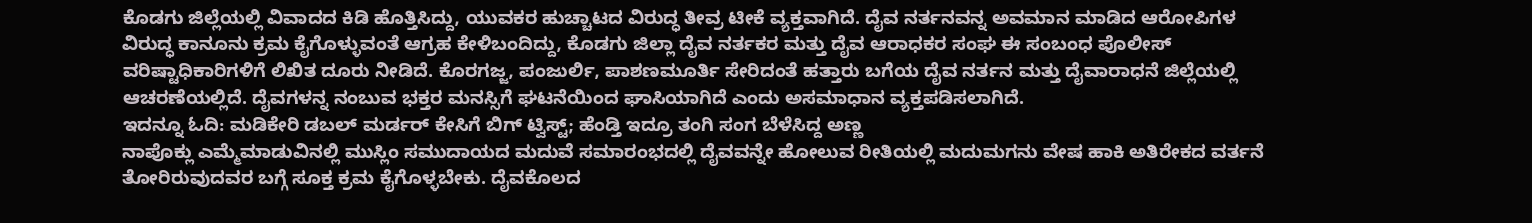ಕೊಡಗು ಜಿಲ್ಲೆಯಲ್ಲಿ ವಿವಾದದ ಕಿಡಿ ಹೊತ್ತಿಸಿದ್ದು, ಯುವಕರ ಹುಚ್ಚಾಟದ ವಿರುದ್ಧ ತೀವ್ರ ಟೀಕೆ ವ್ಯಕ್ತವಾಗಿದೆ. ದೈವ ನರ್ತನವನ್ನ ಅವಮಾನ ಮಾಡಿದ ಆರೋಪಿಗಳ ವಿರುದ್ಧ ಕಾನೂನು ಕ್ರಮ ಕೈಗೊಳ್ಳುವಂತೆ ಆಗ್ರಹ ಕೇಳಿಬಂದಿದ್ದು, ಕೊಡಗು ಜಿಲ್ಲಾ ದೈವ ನರ್ತಕರ ಮತ್ತು ದೈವ ಆರಾಧಕರ ಸಂಘ ಈ ಸಂಬಂಧ ಪೊಲೀಸ್ ವರಿಷ್ಟಾಧಿಕಾರಿಗಳಿಗೆ ಲಿಖಿತ ದೂರು ನೀಡಿದೆ. ಕೊರಗಜ್ಜ, ಪಂಜುರ್ಲಿ, ಪಾಶಣಮೂರ್ತಿ ಸೇರಿದಂತೆ ಹತ್ತಾರು ಬಗೆಯ ದೈವ ನರ್ತನ ಮತ್ತು ದೈವಾರಾಧನೆ ಜಿಲ್ಲೆಯಲ್ಲಿ ಆಚರಣೆಯಲ್ಲಿದೆ. ದೈವಗಳನ್ನ ನಂಬುವ ಭಕ್ತರ ಮನಸ್ಸಿಗೆ ಘಟನೆಯಿಂದ ಘಾಸಿಯಾಗಿದೆ ಎಂದು ಅಸಮಾಧಾನ ವ್ಯಕ್ತಪಡಿಸಲಾಗಿದೆ.
ಇದನ್ನೂ ಓದಿ: ಮಡಿಕೇರಿ ಡಬಲ್ ಮರ್ಡರ್ ಕೇಸಿಗೆ ಬಿಗ್ ಟ್ವಿಸ್ಟ್; ಹೆಂಡ್ತಿ ಇದ್ರೂ ತಂಗಿ ಸಂಗ ಬೆಳೆಸಿದ್ದ ಅಣ್ಣ
ನಾಪೊಕ್ಲು ಎಮ್ಮೆಮಾಡುವಿನಲ್ಲಿ ಮುಸ್ಲಿಂ ಸಮುದಾಯದ ಮದುವೆ ಸಮಾರಂಭದಲ್ಲಿ ದೈವವನ್ನೇ ಹೋಲುವ ರೀತಿಯಲ್ಲಿ ಮದುಮಗನು ವೇಷ ಹಾಕಿ ಅತಿರೇಕದ ವರ್ತನೆ ತೋರಿರುವುದವರ ಬಗ್ಗೆ ಸೂಕ್ತ ಕ್ರಮ ಕೈಗೊಳ್ಳಬೇಕು. ದೈವಕೊಲದ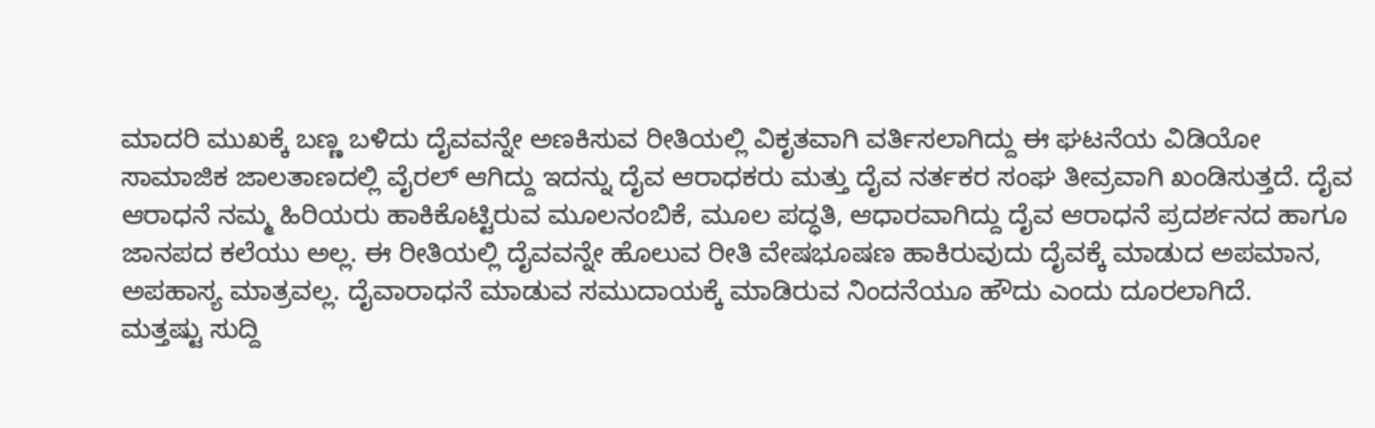ಮಾದರಿ ಮುಖಕ್ಕೆ ಬಣ್ಣ ಬಳಿದು ದೈವವನ್ನೇ ಅಣಕಿಸುವ ರೀತಿಯಲ್ಲಿ ವಿಕೃತವಾಗಿ ವರ್ತಿಸಲಾಗಿದ್ದು ಈ ಘಟನೆಯ ವಿಡಿಯೋ ಸಾಮಾಜಿಕ ಜಾಲತಾಣದಲ್ಲಿ ವೈರಲ್ ಆಗಿದ್ದು ಇದನ್ನು ದೈವ ಆರಾಧಕರು ಮತ್ತು ದೈವ ನರ್ತಕರ ಸಂಘ ತೀವ್ರವಾಗಿ ಖಂಡಿಸುತ್ತದೆ. ದೈವ ಆರಾಧನೆ ನಮ್ಮ ಹಿರಿಯರು ಹಾಕಿಕೊಟ್ಟಿರುವ ಮೂಲನಂಬಿಕೆ, ಮೂಲ ಪದ್ಧತಿ, ಆಧಾರವಾಗಿದ್ದು ದೈವ ಆರಾಧನೆ ಪ್ರದರ್ಶನದ ಹಾಗೂ ಜಾನಪದ ಕಲೆಯು ಅಲ್ಲ. ಈ ರೀತಿಯಲ್ಲಿ ದೈವವನ್ನೇ ಹೊಲುವ ರೀತಿ ವೇಷಭೂಷಣ ಹಾಕಿರುವುದು ದೈವಕ್ಕೆ ಮಾಡುದ ಅಪಮಾನ, ಅಪಹಾಸ್ಯ ಮಾತ್ರವಲ್ಲ. ದೈವಾರಾಧನೆ ಮಾಡುವ ಸಮುದಾಯಕ್ಕೆ ಮಾಡಿರುವ ನಿಂದನೆಯೂ ಹೌದು ಎಂದು ದೂರಲಾಗಿದೆ.
ಮತ್ತಷ್ಟು ಸುದ್ದಿ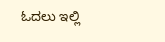ಓದಲು ಇಲ್ಲಿ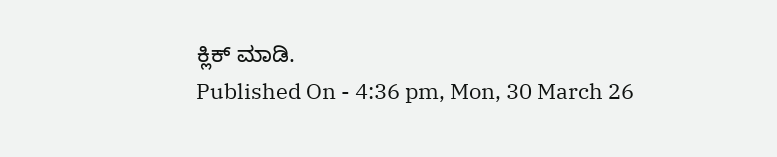ಕ್ಲಿಕ್ ಮಾಡಿ.
Published On - 4:36 pm, Mon, 30 March 26